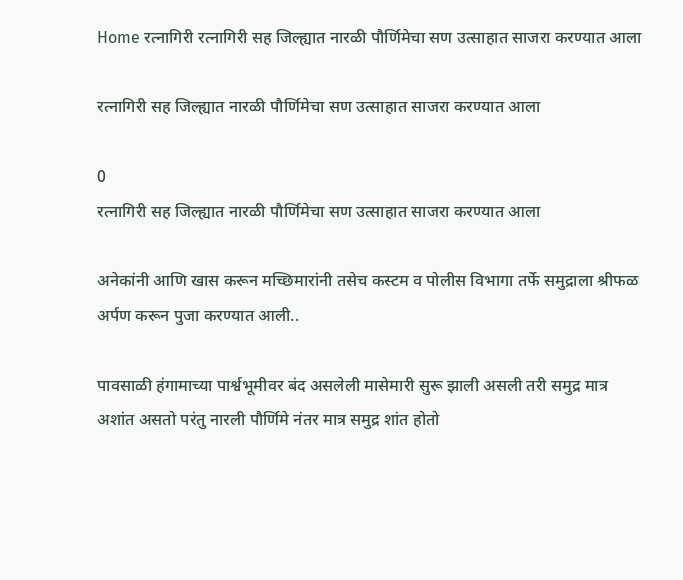Home रत्नागिरी रत्नागिरी सह जिल्ह्यात नारळी पौर्णिमेचा सण उत्साहात साजरा करण्यात आला

रत्नागिरी सह जिल्ह्यात नारळी पौर्णिमेचा सण उत्साहात साजरा करण्यात आला

0
रत्नागिरी सह जिल्ह्यात नारळी पौर्णिमेचा सण उत्साहात साजरा करण्यात आला

अनेकांनी आणि खास करून मच्छिमारांनी तसेच कस्टम व पोलीस विभागा तर्फे समुद्राला श्रीफळ अर्पण करून पुजा करण्यात आली..

पावसाळी हंगामाच्या पार्श्वभूमीवर बंद असलेली मासेमारी सुरू झाली असली तरी समुद्र मात्र अशांत असतो परंतु नारली पौर्णिमे नंतर मात्र समुद्र शांत होतो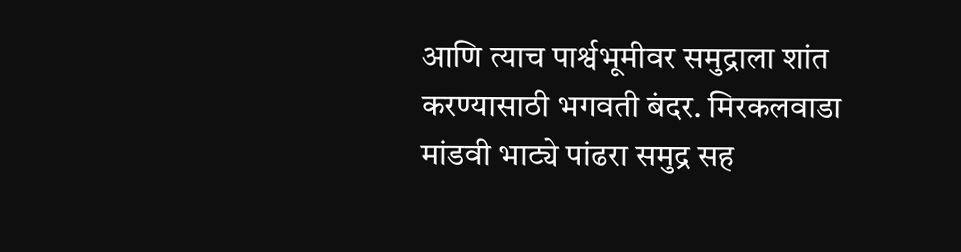आणि त्याच पार्श्वभूमीवर समुद्राला शांत करण्यासाठी भगवती बंदर. मिरकलवाडा मांडवी भाट्ये पांढरा समुद्र सह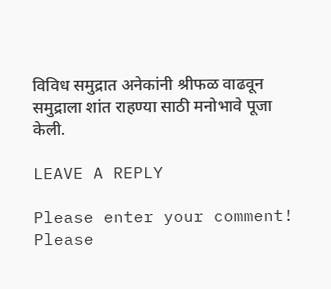विविध समुद्रात अनेकांनी श्रीफळ वाढवून समुद्राला शांत राहण्या साठी मनोभावे पूजा केली.

LEAVE A REPLY

Please enter your comment!
Please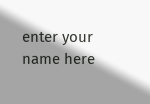enter your name here